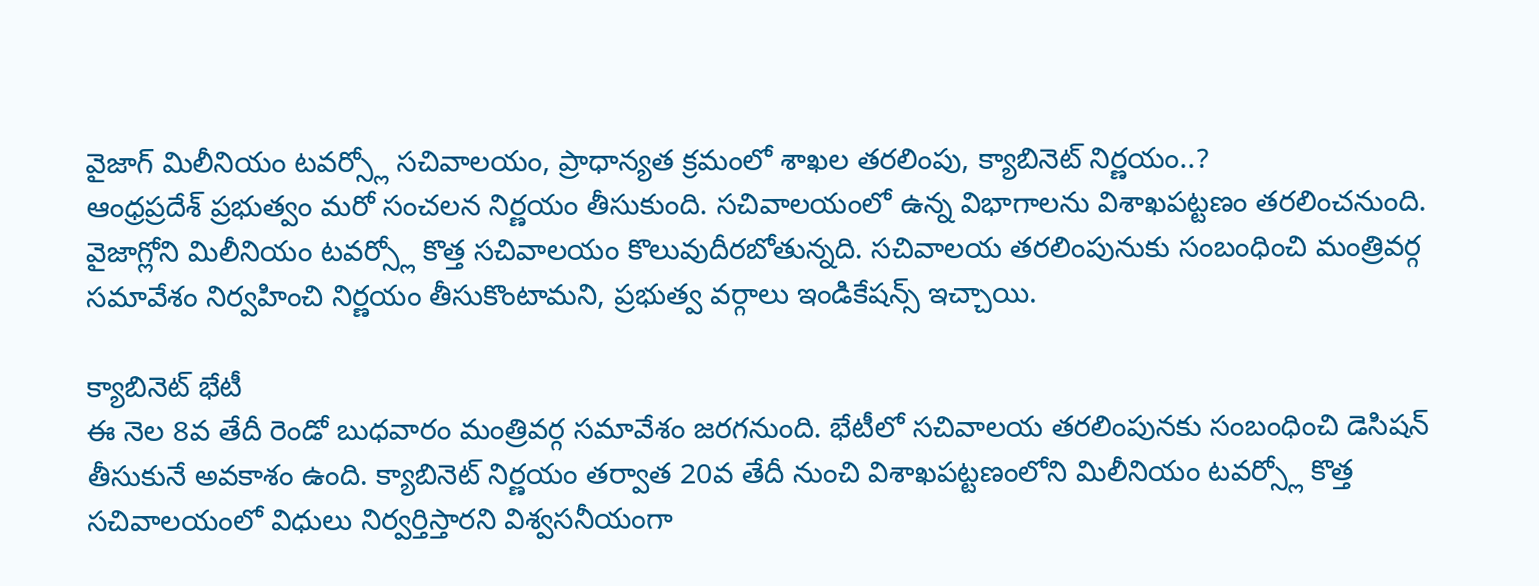వైజాగ్ మిలీనియం టవర్స్లో సచివాలయం, ప్రాధాన్యత క్రమంలో శాఖల తరలింపు, క్యాబినెట్ నిర్ణయం..?
ఆంధ్రప్రదేశ్ ప్రభుత్వం మరో సంచలన నిర్ణయం తీసుకుంది. సచివాలయంలో ఉన్న విభాగాలను విశాఖపట్టణం తరలించనుంది. వైజాగ్లోని మిలీనియం టవర్స్లో కొత్త సచివాలయం కొలువుదీరబోతున్నది. సచివాలయ తరలింపునుకు సంబంధించి మంత్రివర్గ సమావేశం నిర్వహించి నిర్ణయం తీసుకొంటామని, ప్రభుత్వ వర్గాలు ఇండికేషన్స్ ఇచ్చాయి.

క్యాబినెట్ భేటీ
ఈ నెల 8వ తేదీ రెండో బుధవారం మంత్రివర్గ సమావేశం జరగనుంది. భేటీలో సచివాలయ తరలింపునకు సంబంధించి డెసిషన్ తీసుకునే అవకాశం ఉంది. క్యాబినెట్ నిర్ణయం తర్వాత 20వ తేదీ నుంచి విశాఖపట్టణంలోని మిలీనియం టవర్స్లో కొత్త సచివాలయంలో విధులు నిర్వర్తిస్తారని విశ్వసనీయంగా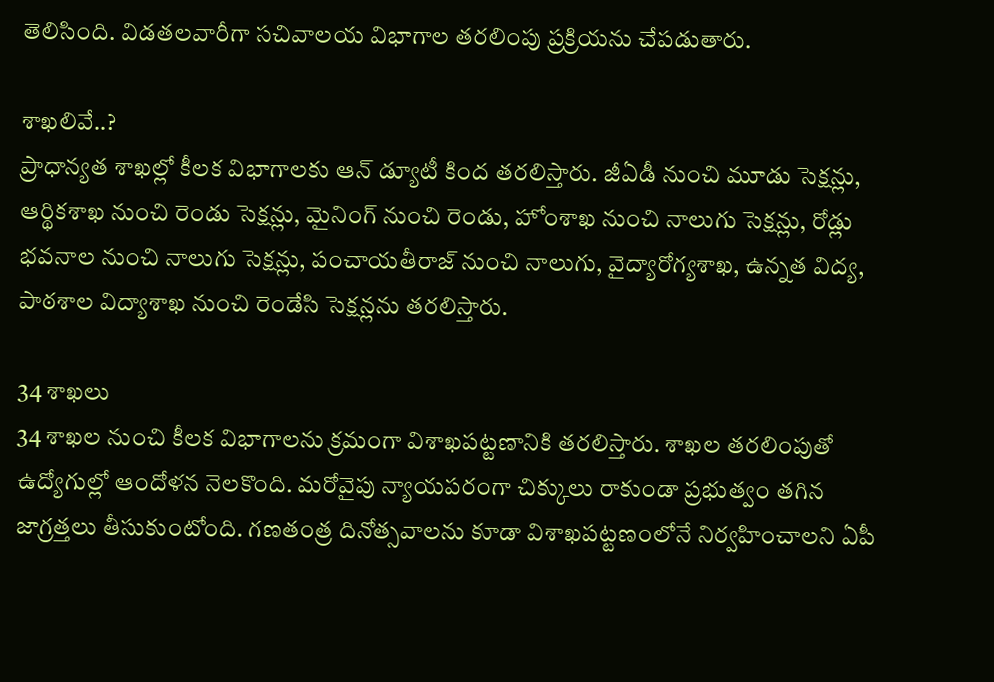తెలిసింది. విడతలవారీగా సచివాలయ విభాగాల తరలింపు ప్రక్రియను చేపడుతారు.

శాఖలివే..?
ప్రాధాన్యత శాఖల్లో కీలక విభాగాలకు ఆన్ డ్యూటీ కింద తరలిస్తారు. జీఏడీ నుంచి మూడు సెక్షన్లు, ఆర్థికశాఖ నుంచి రెండు సెక్షన్లు, మైనింగ్ నుంచి రెండు, హోంశాఖ నుంచి నాలుగు సెక్షన్లు, రోడ్లు భవనాల నుంచి నాలుగు సెక్షన్లు, పంచాయతీరాజ్ నుంచి నాలుగు, వైద్యారోగ్యశాఖ, ఉన్నత విద్య, పాఠశాల విద్యాశాఖ నుంచి రెండేసి సెక్షన్లను తరలిస్తారు.

34 శాఖలు
34 శాఖల నుంచి కీలక విభాగాలను క్రమంగా విశాఖపట్టణానికి తరలిస్తారు. శాఖల తరలింపుతో ఉద్యోగుల్లో ఆందోళన నెలకొంది. మరోవైపు న్యాయపరంగా చిక్కులు రాకుండా ప్రభుత్వం తగిన జాగ్రత్తలు తీసుకుంటోంది. గణతంత్ర దినోత్సవాలను కూడా విశాఖపట్టణంలోనే నిర్వహించాలని ఏపీ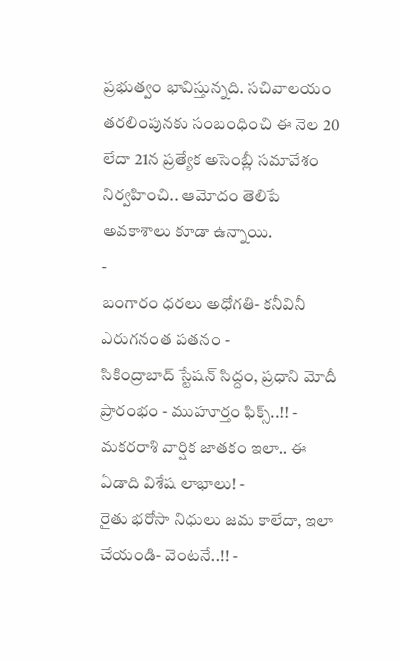ప్రభుత్వం భావిస్తున్నది. సచివాలయం తరలింపునకు సంబంధించి ఈ నెల 20 లేదా 21న ప్రత్యేక అసెంబ్లీ సమావేశం నిర్వహించి.. ఆమోదం తెలిపే అవకాశాలు కూడా ఉన్నాయి.
-
బంగారం ధరలు అధోగతి- కనీవినీ ఎరుగనంత పతనం -
సికింద్రాబాద్ స్టేషన్ సిద్దం, ప్రధాని మోదీ ప్రారంభం - ముహూర్తం ఫిక్స్..!! -
మకరరాశి వార్షిక జాతకం ఇలా.. ఈ ఏడాది విశేష లాభాలు! -
రైతు భరోసా నిధులు జమ కాలేదా, ఇలా చేయండి- వెంటనే..!! -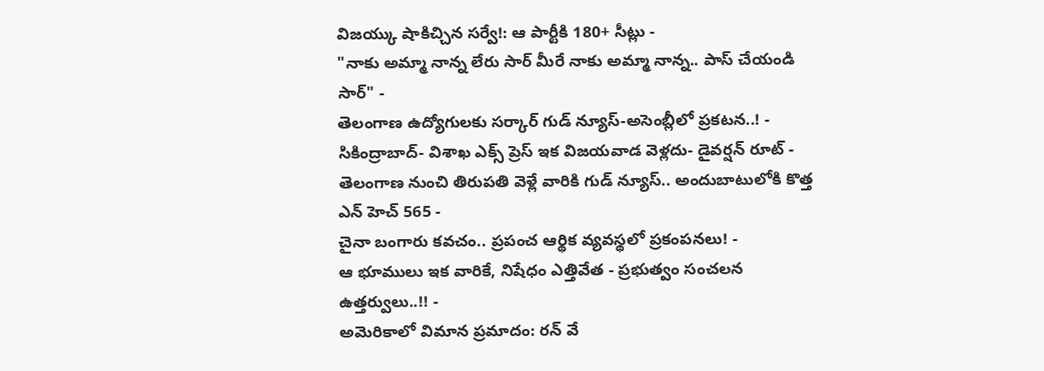విజయ్కు షాకిచ్చిన సర్వే!: ఆ పార్టీకి 180+ సీట్లు -
"నాకు అమ్మా నాన్న లేరు సార్ మీరే నాకు అమ్మా నాన్న.. పాస్ చేయండి సార్" -
తెలంగాణ ఉద్యోగులకు సర్కార్ గుడ్ న్యూస్-అసెంబ్లీలో ప్రకటన..! -
సికింద్రాబాద్- విశాఖ ఎక్స్ ప్రెస్ ఇక విజయవాడ వెళ్లదు- డైవర్షన్ రూట్ -
తెలంగాణ నుంచి తిరుపతి వెళ్లే వారికి గుడ్ న్యూస్.. అందుబాటులోకి కొత్త ఎన్ హెచ్ 565 -
చైనా బంగారు కవచం.. ప్రపంచ ఆర్థిక వ్యవస్థలో ప్రకంపనలు! -
ఆ భూములు ఇక వారికే, నిషేధం ఎత్తివేత - ప్రభుత్వం సంచలన ఉత్తర్వులు..!! -
అమెరికాలో విమాన ప్రమాదం: రన్ వే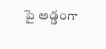పై అడ్డంగా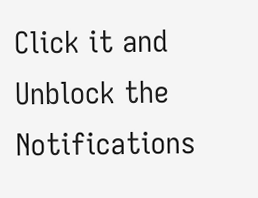Click it and Unblock the Notifications